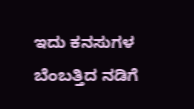ಇದು ಕನಸುಗಳ ಬೆಂಬತ್ತಿದ ನಡಿಗೆ‍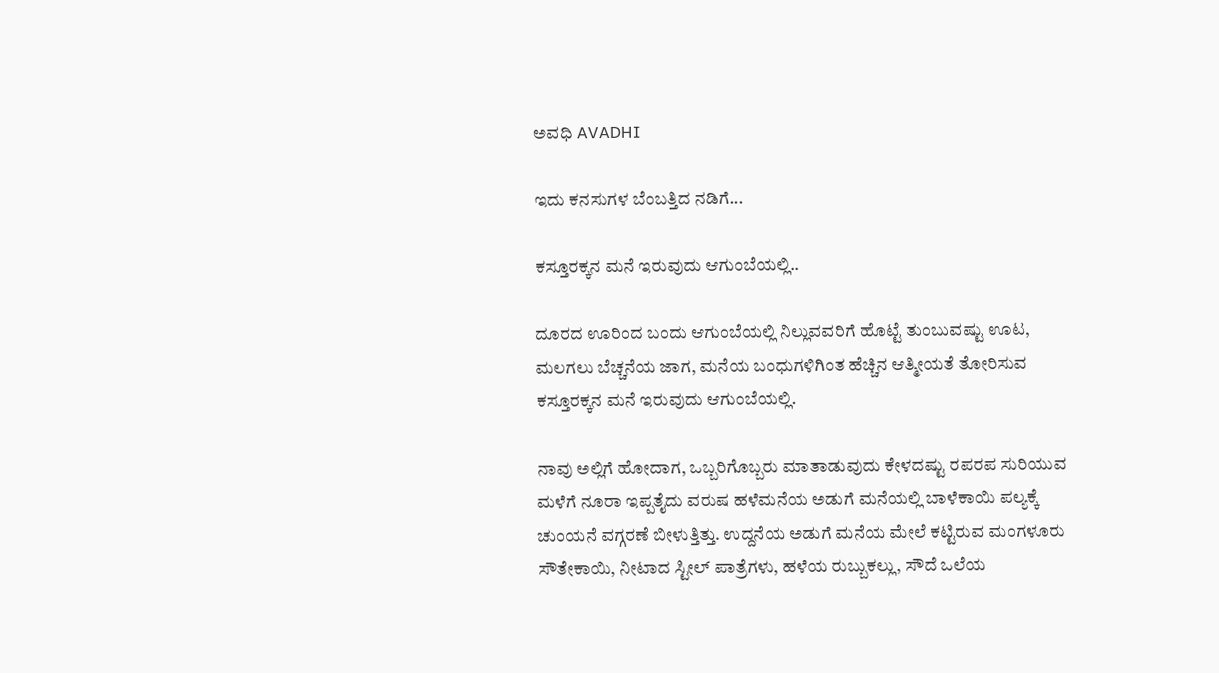ಅವಧಿ AVADHI

ಇದು ಕನಸುಗಳ ಬೆಂಬತ್ತಿದ ನಡಿಗೆ...

ಕಸ್ತೂರಕ್ಕನ ಮನೆ ಇರುವುದು ಆಗುಂಬೆಯಲ್ಲಿ..

ದೂರದ ಊರಿಂದ ಬಂದು ಆಗುಂಬೆಯಲ್ಲಿ ನಿಲ್ಲುವವರಿಗೆ ಹೊಟ್ಟೆ ತುಂಬುವಷ್ಟು ಊಟ, ಮಲಗಲು ಬೆಚ್ಚನೆಯ ಜಾಗ, ಮನೆಯ ಬಂಧುಗಳಿಗಿಂತ ಹೆಚ್ಚಿನ ಆತ್ಮೀಯತೆ ತೋರಿಸುವ  ಕಸ್ತೂರಕ್ಕನ ಮನೆ ಇರುವುದು ಆಗುಂಬೆಯಲ್ಲಿ.

ನಾವು ಅಲ್ಲಿಗೆ ಹೋದಾಗ, ಒಬ್ಬರಿಗೊಬ್ಬರು ಮಾತಾಡುವುದು ಕೇಳದಷ್ಟು ರಪರಪ ಸುರಿಯುವ ಮಳೆಗೆ ನೂರಾ ಇಪ್ಪತೈದು ವರುಷ ಹಳೆಮನೆಯ ಅಡುಗೆ ಮನೆಯಲ್ಲಿ ಬಾಳೆಕಾಯಿ ಪಲ್ಯಕ್ಕೆ ಚುಂಯನೆ ವಗ್ಗರಣೆ ಬೀಳುತ್ತಿತ್ತು. ಉದ್ದನೆಯ ಅಡುಗೆ ಮನೆಯ ಮೇಲೆ ಕಟ್ಟಿರುವ ಮಂಗಳೂರು ಸೌತೇಕಾಯಿ, ನೀಟಾದ ಸ್ಟೀಲ್ ಪಾತ್ರೆಗಳು, ಹಳೆಯ ರುಬ್ಬುಕಲ್ಲು, ಸೌದೆ ಒಲೆಯ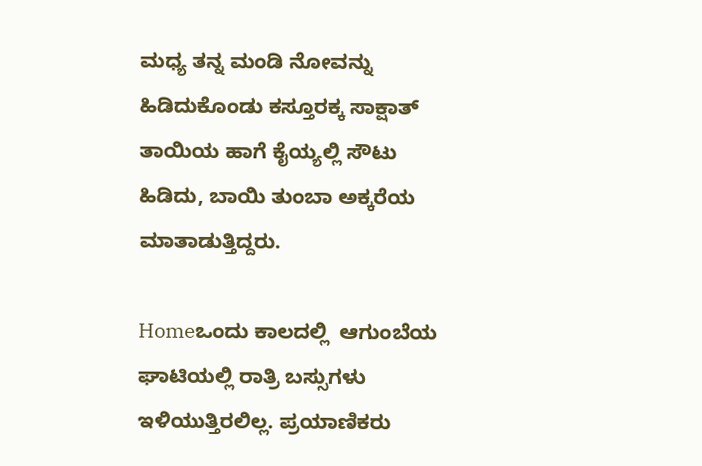ಮಧ್ಯ ತನ್ನ ಮಂಡಿ ನೋವನ್ನು ಹಿಡಿದುಕೊಂಡು ಕಸ್ತೂರಕ್ಕ ಸಾಕ್ಷಾತ್ ತಾಯಿಯ ಹಾಗೆ ಕೈಯ್ಯಲ್ಲಿ ಸೌಟು ಹಿಡಿದು, ಬಾಯಿ ತುಂಬಾ ಅಕ್ಕರೆಯ ಮಾತಾಡುತ್ತಿದ್ದರು.

Homeಒಂದು ಕಾಲದಲ್ಲಿ  ಆಗುಂಬೆಯ ಘಾಟಿಯಲ್ಲಿ ರಾತ್ರಿ ಬಸ್ಸುಗಳು ಇಳಿಯುತ್ತಿರಲಿಲ್ಲ. ಪ್ರಯಾಣಿಕರು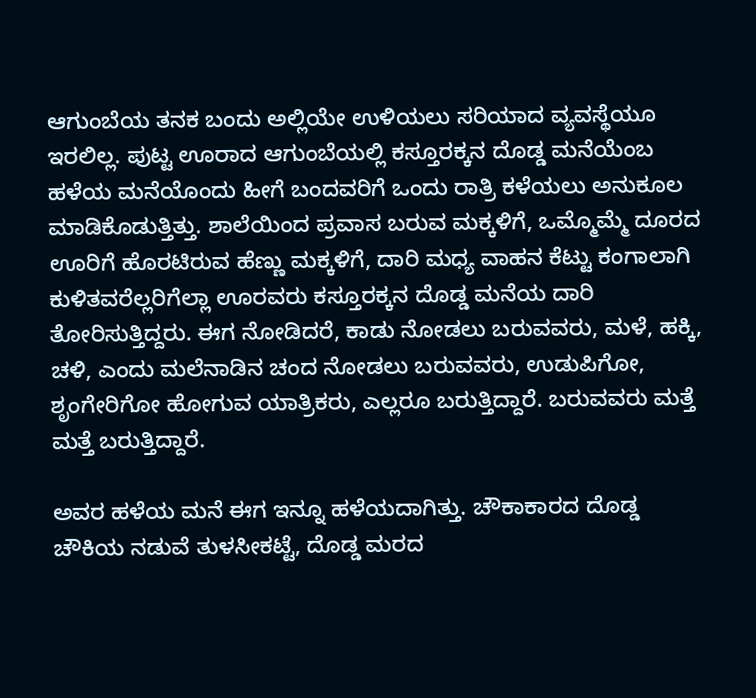ಆಗುಂಬೆಯ ತನಕ ಬಂದು ಅಲ್ಲಿಯೇ ಉಳಿಯಲು ಸರಿಯಾದ ವ್ಯವಸ್ಥೆಯೂ ಇರಲಿಲ್ಲ. ಪುಟ್ಟ ಊರಾದ ಆಗುಂಬೆಯಲ್ಲಿ ಕಸ್ತೂರಕ್ಕನ ದೊಡ್ಡ ಮನೆಯೆಂಬ ಹಳೆಯ ಮನೆಯೊಂದು ಹೀಗೆ ಬಂದವರಿಗೆ ಒಂದು ರಾತ್ರಿ ಕಳೆಯಲು ಅನುಕೂಲ ಮಾಡಿಕೊಡುತ್ತಿತ್ತು. ಶಾಲೆಯಿಂದ ಪ್ರವಾಸ ಬರುವ ಮಕ್ಕಳಿಗೆ, ಒಮ್ಮೊಮ್ಮೆ ದೂರದ ಊರಿಗೆ ಹೊರಟಿರುವ ಹೆಣ್ಣು ಮಕ್ಕಳಿಗೆ, ದಾರಿ ಮಧ್ಯ ವಾಹನ ಕೆಟ್ಟು ಕಂಗಾಲಾಗಿ ಕುಳಿತವರೆಲ್ಲರಿಗೆಲ್ಲಾ ಊರವರು ಕಸ್ತೂರಕ್ಕನ ದೊಡ್ಡ ಮನೆಯ ದಾರಿ ತೋರಿಸುತ್ತಿದ್ದರು. ಈಗ ನೋಡಿದರೆ, ಕಾಡು ನೋಡಲು ಬರುವವರು, ಮಳೆ, ಹಕ್ಕಿ, ಚಳಿ, ಎಂದು ಮಲೆನಾಡಿನ ಚಂದ ನೋಡಲು ಬರುವವರು, ಉಡುಪಿಗೋ, ಶೃಂಗೇರಿಗೋ ಹೋಗುವ ಯಾತ್ರಿಕರು, ಎಲ್ಲರೂ ಬರುತ್ತಿದ್ದಾರೆ. ಬರುವವರು ಮತ್ತೆ ಮತ್ತೆ ಬರುತ್ತಿದ್ದಾರೆ.

ಅವರ ಹಳೆಯ ಮನೆ ಈಗ ಇನ್ನೂ ಹಳೆಯದಾಗಿತ್ತು. ಚೌಕಾಕಾರದ ದೊಡ್ಡ ಚೌಕಿಯ ನಡುವೆ ತುಳಸೀಕಟ್ಟೆ, ದೊಡ್ಡ ಮರದ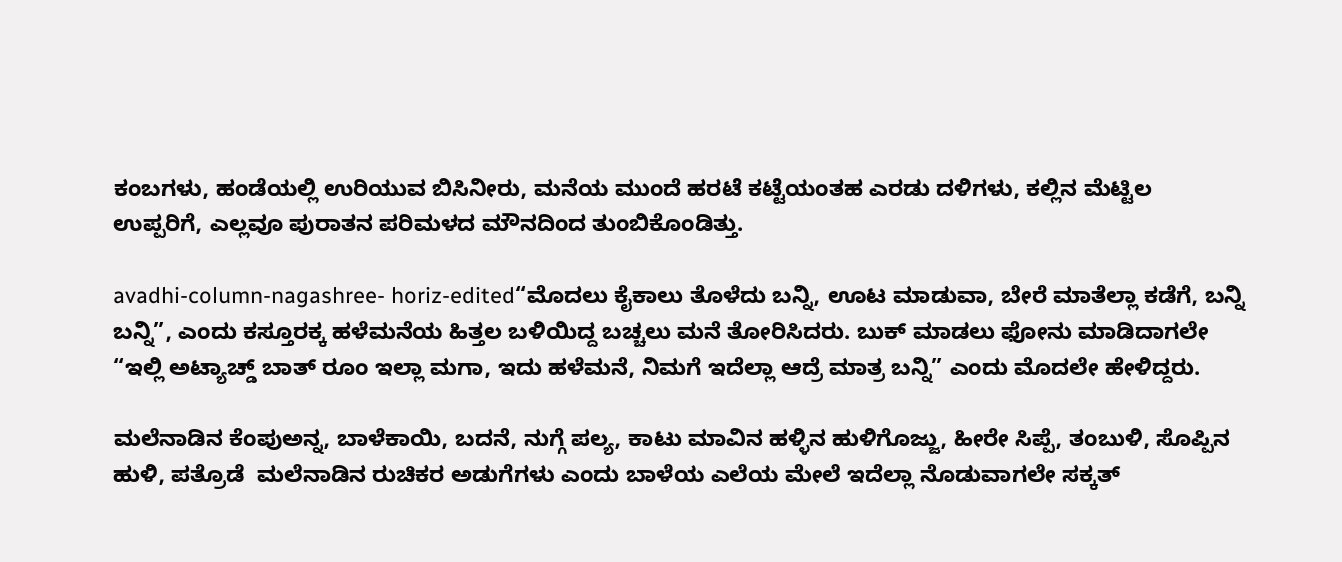ಕಂಬಗಳು, ಹಂಡೆಯಲ್ಲಿ ಉರಿಯುವ ಬಿಸಿನೀರು, ಮನೆಯ ಮುಂದೆ ಹರಟೆ ಕಟ್ಟೆಯಂತಹ ಎರಡು ದಳಿಗಳು, ಕಲ್ಲಿನ ಮೆಟ್ಟಿಲ ಉಪ್ಪರಿಗೆ, ಎಲ್ಲವೂ ಪುರಾತನ ಪರಿಮಳದ ಮೌನದಿಂದ ತುಂಬಿಕೊಂಡಿತ್ತು.

avadhi-column-nagashree- horiz-edited“ಮೊದಲು ಕೈಕಾಲು ತೊಳೆದು ಬನ್ನಿ, ಊಟ ಮಾಡುವಾ, ಬೇರೆ ಮಾತೆಲ್ಲಾ ಕಡೆಗೆ, ಬನ್ನಿ ಬನ್ನಿ”, ಎಂದು ಕಸ್ತೂರಕ್ಕ ಹಳೆಮನೆಯ ಹಿತ್ತಲ ಬಳಿಯಿದ್ದ ಬಚ್ಚಲು ಮನೆ ತೋರಿಸಿದರು. ಬುಕ್ ಮಾಡಲು ಫೋನು ಮಾಡಿದಾಗಲೇ “ಇಲ್ಲಿ ಅಟ್ಯಾಚ್ಡ್ ಬಾತ್ ರೂಂ ಇಲ್ಲಾ ಮಗಾ, ಇದು ಹಳೆಮನೆ, ನಿಮಗೆ ಇದೆಲ್ಲಾ ಆದ್ರೆ ಮಾತ್ರ ಬನ್ನಿ” ಎಂದು ಮೊದಲೇ ಹೇಳಿದ್ದರು.

ಮಲೆನಾಡಿನ ಕೆಂಪುಅನ್ನ, ಬಾಳೆಕಾಯಿ, ಬದನೆ, ನುಗ್ಗೆ ಪಲ್ಯ, ಕಾಟು ಮಾವಿನ ಹಳ್ಳಿನ ಹುಳಿಗೊಜ್ಜು, ಹೀರೇ ಸಿಪ್ಪೆ, ತಂಬುಳಿ, ಸೊಪ್ಪಿನ ಹುಳಿ, ಪತ್ರೊಡೆ  ಮಲೆನಾಡಿನ ರುಚಿಕರ ಅಡುಗೆಗಳು ಎಂದು ಬಾಳೆಯ ಎಲೆಯ ಮೇಲೆ ಇದೆಲ್ಲಾ ನೊಡುವಾಗಲೇ ಸಕ್ಕತ್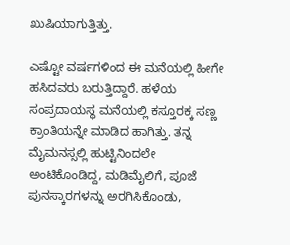ಖುಷಿಯಾಗುತ್ತಿತ್ತು.

ಎಷ್ಟೋ ವರ್ಷಗಳಿಂದ ಈ ಮನೆಯಲ್ಲಿ ಹೀಗೇ ಹಸಿದವರು ಬರುತ್ತಿದ್ದಾರೆ. ಹಳೆಯ ಸಂಪ್ರದಾಯಸ್ಥ ಮನೆಯಲ್ಲಿ ಕಸ್ತೂರಕ್ಕ ಸಣ್ಣ ಕ್ರಾಂತಿಯನ್ನೇ ಮಾಡಿದ ಹಾಗಿತ್ತು. ತನ್ನ ಮೈಮನಸ್ಸಲ್ಲಿ ಹುಟ್ಟಿನಿಂದಲೇ ಅಂಟಿಕೊಂಡಿದ್ದ, ಮಡಿಮೈಲಿಗೆ, ಪೂಜೆ ಪುನಸ್ಕಾರಗಳನ್ನು ಅರಗಿಸಿಕೊಂಡು,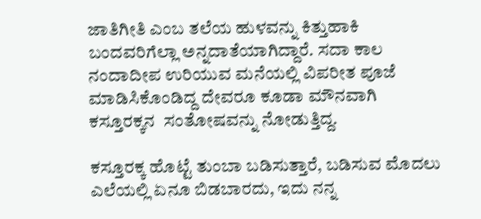ಜಾತಿಗೀತಿ ಎಂಬ ತಲೆಯ ಹುಳವನ್ನು ಕಿತ್ತುಹಾಕಿ ಬಂದವರಿಗೆಲ್ಲಾ ಅನ್ನದಾತೆಯಾಗಿದ್ದಾರೆ. ಸದಾ ಕಾಲ ನಂದಾದೀಪ ಉರಿಯುವ ಮನೆಯಲ್ಲಿ ವಿಪರೀತ ಪೂಜೆ ಮಾಡಿಸಿಕೊಂಡಿದ್ದ ದೇವರೂ ಕೂಡಾ ಮೌನವಾಗಿ ಕಸ್ತೂರಕ್ಕನ  ಸಂತೋಷವನ್ನು ನೋಡುತ್ತಿದ್ದ.

ಕಸ್ತೂರಕ್ಕ ಹೊಟ್ಟೆ ತುಂಬಾ ಬಡಿಸುತ್ತಾರೆ, ಬಡಿಸುವ ಮೊದಲು ಎಲೆಯಲ್ಲಿ ಏನೂ ಬಿಡಬಾರದು, ಇದು ನನ್ನ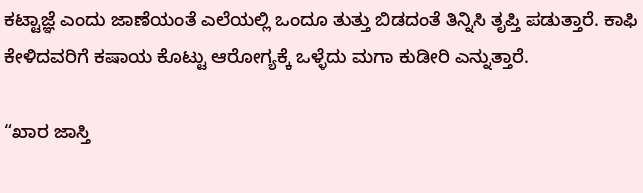ಕಟ್ಟಾಜ್ಞೆ ಎಂದು ಜಾಣೆಯಂತೆ ಎಲೆಯಲ್ಲಿ ಒಂದೂ ತುತ್ತು ಬಿಡದಂತೆ ತಿನ್ನಿಸಿ ತೃಪ್ತಿ ಪಡುತ್ತಾರೆ. ಕಾಫಿ ಕೇಳಿದವರಿಗೆ ಕಷಾಯ ಕೊಟ್ಟು ಆರೋಗ್ಯಕ್ಕೆ ಒಳ್ಳೆದು ಮಗಾ ಕುಡೀರಿ ಎನ್ನುತ್ತಾರೆ.

“ಖಾರ ಜಾಸ್ತಿ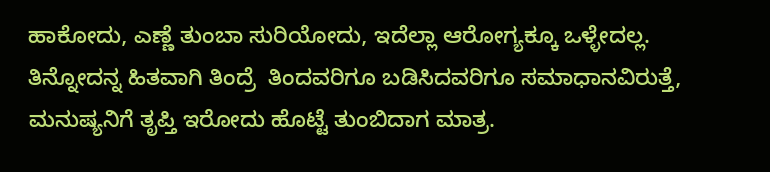ಹಾಕೋದು, ಎಣ್ಣೆ ತುಂಬಾ ಸುರಿಯೋದು, ಇದೆಲ್ಲಾ ಆರೋಗ್ಯಕ್ಕೂ ಒಳ್ಳೇದಲ್ಲ. ತಿನ್ನೋದನ್ನ ಹಿತವಾಗಿ ತಿಂದ್ರೆ  ತಿಂದವರಿಗೂ ಬಡಿಸಿದವರಿಗೂ ಸಮಾಧಾನವಿರುತ್ತೆ, ಮನುಷ್ಯನಿಗೆ ತೃಪ್ತಿ ಇರೋದು ಹೊಟ್ಟೆ ತುಂಬಿದಾಗ ಮಾತ್ರ.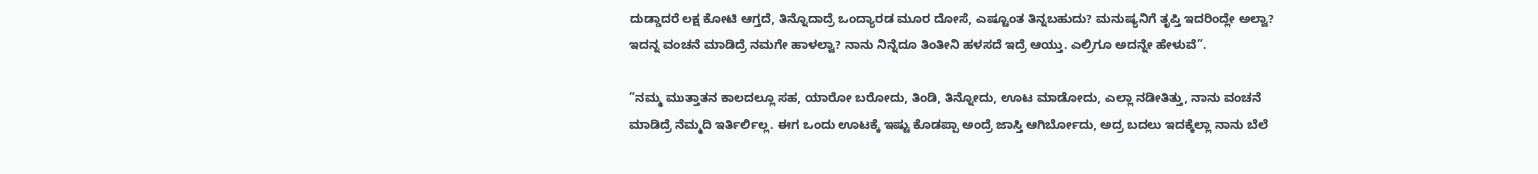ದುಡ್ಡಾದರೆ ಲಕ್ಷ ಕೋಟಿ ಆಗ್ತದೆ, ತಿನ್ನೊದಾದ್ರೆ ಒಂದ್ಯಾರಡ ಮೂರ ದೋಸೆ, ಎಷ್ಟೂಂತ ತಿನ್ನಬಹುದು? ಮನುಷ್ಯನಿಗೆ ತೃಪ್ತಿ ಇದರಿಂದ್ಲೇ ಅಲ್ವಾ? ಇದನ್ನ ವಂಚನೆ ಮಾಡಿದ್ರೆ ನಮಗೇ ಹಾಳಲ್ವಾ? ನಾನು ನಿನ್ನೆದೂ ತಿಂತೀನಿ ಹಳಸದೆ ಇದ್ರೆ ಆಯ್ತು. ಎಲ್ರಿಗೂ ಅದನ್ನೇ ಹೇಳುವೆ”.

”ನಮ್ಮ ಮುತ್ತಾತನ ಕಾಲದಲ್ಲೂ ಸಹ, ಯಾರೋ ಬರೋದು, ತಿಂಡಿ, ತಿನ್ನೋದು, ಊಟ ಮಾಡೋದು, ಎಲ್ಲಾ ನಡೀತಿತ್ತು, ನಾನು ವಂಚನೆ ಮಾಡಿದ್ರೆ ನೆಮ್ಮದಿ ಇರ್ತಿರ್ಲಿಲ್ಲ. ಈಗ ಒಂದು ಊಟಕ್ಕೆ ಇಷ್ಟು ಕೊಡಪ್ಪಾ ಅಂದ್ರೆ ಜಾಸ್ತಿ ಆಗಿರ್ಬೋದು, ಅದ್ರ ಬದಲು ಇದಕ್ಕೆಲ್ಲಾ ನಾನು ಬೆಲೆ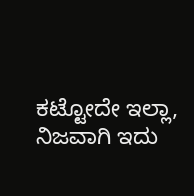ಕಟ್ಟೋದೇ ಇಲ್ಲಾ, ನಿಜವಾಗಿ ಇದು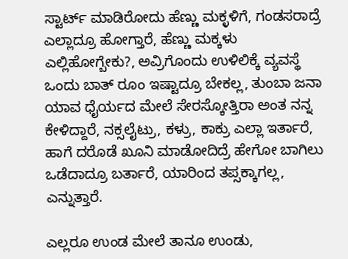ಸ್ಟಾರ್ಟ್ ಮಾಡಿರೋದು ಹೆಣ್ಣು ಮಕ್ಳಳಿಗೆ, ಗಂಡಸರಾದ್ರೆ ಎಲ್ಲಾದ್ರೂ ಹೋಗ್ತಾರೆ, ಹೆಣ್ಣು ಮಕ್ಕಳು ಎಲ್ಲಿಹೋಗ್ಬೇಕು?, ಅವ್ರಿಗೊಂದು ಉಳಿಲಿಕ್ಕೆ ವ್ಯವಸ್ಥೆ ಒಂದು ಬಾತ್ ರೂಂ ಇಷ್ಟಾದ್ರೂ ಬೇಕಲ್ಲ, ತುಂಬಾ ಜನಾ ಯಾವ ಧೈರ್ಯದ ಮೇಲೆ ಸೇರಸ್ಕೋತ್ತಿರಾ ಅಂತ ನನ್ನ ಕೇಳಿದ್ದಾರೆ, ನಕ್ಸಲೈಟ್ರು, ಕಳ್ರು, ಕಾಕ್ರು ಎಲ್ಲಾ ಇರ್ತಾರೆ, ಹಾಗೆ ದರೊಡೆ ಖೂನಿ ಮಾಡೋದಿದ್ರೆ ಹೇಗೋ ಬಾಗಿಲು ಒಡೆದಾದ್ರೂ ಬರ್ತಾರೆ, ಯಾರಿಂದ ತಪ್ಸಕ್ಕಾಗಲ್ಲ,  ಎನ್ನುತ್ತಾರೆ.

ಎಲ್ಲರೂ ಉಂಡ ಮೇಲೆ ತಾನೂ ಉಂಡು,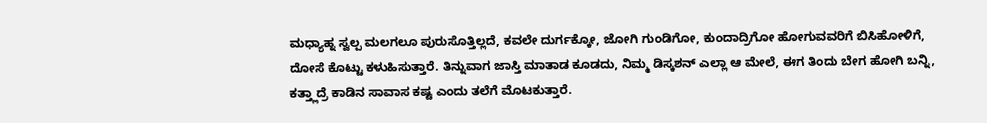ಮಧ್ಯಾಹ್ನ ಸ್ವಲ್ಪ ಮಲಗಲೂ ಪುರುಸೊತ್ತಿಲ್ಲದೆ, ಕವಲೇ ದುರ್ಗಕ್ಕೋ, ಜೋಗಿ ಗುಂಡಿಗೋ, ಕುಂದಾದ್ರಿಗೋ ಹೋಗುವವರಿಗೆ ಬಿಸಿಹೋಳಿಗೆ, ದೋಸೆ ಕೊಟ್ಟು ಕಳುಹಿಸುತ್ತಾರೆ. ತಿನ್ನುವಾಗ ಜಾಸ್ತಿ ಮಾತಾಡ ಕೂಡದು, ನಿಮ್ಮ ಡಿಸ್ಕಶನ್ ಎಲ್ಲಾ ಆ ಮೇಲೆ, ಈಗ ತಿಂದು ಬೇಗ ಹೋಗಿ ಬನ್ನಿ, ಕತ್ತ್ಲಾದ್ರೆ ಕಾಡಿನ ಸಾವಾಸ ಕಷ್ಟ ಎಂದು ತಲೆಗೆ ಮೊಟಕುತ್ತಾರೆ.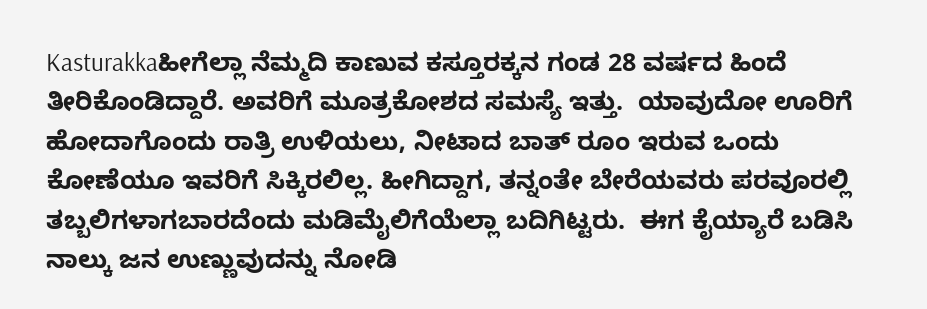Kasturakkaಹೀಗೆಲ್ಲಾ ನೆಮ್ಮದಿ ಕಾಣುವ ಕಸ್ತೂರಕ್ಕನ ಗಂಡ 28 ವರ್ಷದ ಹಿಂದೆ ತೀರಿಕೊಂಡಿದ್ದಾರೆ. ಅವರಿಗೆ ಮೂತ್ರಕೋಶದ ಸಮಸ್ಯೆ ಇತ್ತು.  ಯಾವುದೋ ಊರಿಗೆ ಹೋದಾಗೊಂದು ರಾತ್ರಿ ಉಳಿಯಲು, ನೀಟಾದ ಬಾತ್ ರೂಂ ಇರುವ ಒಂದು ಕೋಣೆಯೂ ಇವರಿಗೆ ಸಿಕ್ಕಿರಲಿಲ್ಲ. ಹೀಗಿದ್ದಾಗ, ತನ್ನಂತೇ ಬೇರೆಯವರು ಪರವೂರಲ್ಲಿ ತಬ್ಬಲಿಗಳಾಗಬಾರದೆಂದು ಮಡಿಮೈಲಿಗೆಯೆಲ್ಲಾ ಬದಿಗಿಟ್ಟರು.  ಈಗ ಕೈಯ್ಯಾರೆ ಬಡಿಸಿ ನಾಲ್ಕು ಜನ ಉಣ್ಣುವುದನ್ನು ನೋಡಿ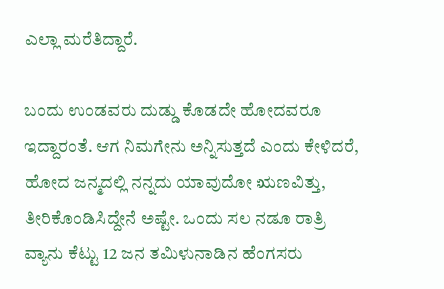ಎಲ್ಲಾ ಮರೆತಿದ್ದಾರೆ.

ಬಂದು ಉಂಡವರು ದುಡ್ಡು ಕೊಡದೇ ಹೋದವರೂ ಇದ್ದಾರಂತೆ. ಆಗ ನಿಮಗೇನು ಅನ್ನಿಸುತ್ತದೆ ಎಂದು ಕೇಳಿದರೆ, ಹೋದ ಜನ್ಮದಲ್ಲಿ ನನ್ನದು ಯಾವುದೋ ಋಣವಿತ್ತು, ತೀರಿಕೊಂಡಿಸಿದ್ದೇನೆ ಅಷ್ಟೇ. ಒಂದು ಸಲ ನಡೂ ರಾತ್ರಿ ವ್ಯಾನು ಕೆಟ್ಟು 12 ಜನ ತಮಿಳುನಾಡಿನ ಹೆಂಗಸರು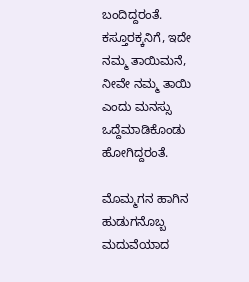ಬಂದಿದ್ದರಂತೆ. ಕಸ್ತೂರಕ್ಕನಿಗೆ, ಇದೇ ನಮ್ಮ ತಾಯಿಮನೆ, ನೀವೇ ನಮ್ಮ ತಾಯಿ ಎಂದು ಮನಸ್ಸು ಒದ್ದೆಮಾಡಿಕೊಂಡು ಹೋಗಿದ್ದರಂತೆ.

ಮೊಮ್ಮಗನ ಹಾಗಿನ ಹುಡುಗನೊಬ್ಬ ಮದುವೆಯಾದ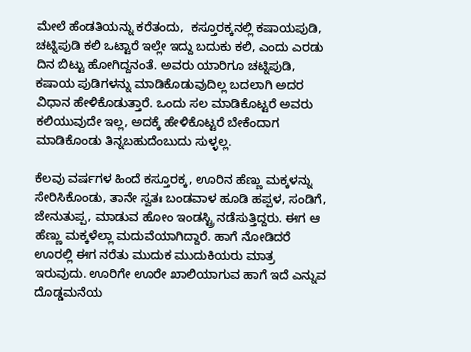ಮೇಲೆ ಹೆಂಡತಿಯನ್ನು ಕರೆತಂದು,  ಕಸ್ತೂರಕ್ಕನಲ್ಲಿ ಕಷಾಯಪುಡಿ, ಚಟ್ನಿಪುಡಿ ಕಲಿ ಒಟ್ಟಾರೆ ಇಲ್ಲೇ ಇದ್ದು ಬದುಕು ಕಲಿ, ಎಂದು ಎರಡು ದಿನ ಬಿಟ್ಟು ಹೋಗಿದ್ದನಂತೆ. ಅವರು ಯಾರಿಗೂ ಚಟ್ನಿಪುಡಿ, ಕಷಾಯ ಪುಡಿಗಳನ್ನು ಮಾಡಿಕೊಡುವುದಿಲ್ಲ ಬದಲಾಗಿ ಅದರ ವಿಧಾನ ಹೇಳಿಕೊಡುತ್ತಾರೆ. ಒಂದು ಸಲ ಮಾಡಿಕೊಟ್ಟರೆ ಅವರು ಕಲಿಯುವುದೇ ಇಲ್ಲ, ಅದಕ್ಕೆ ಹೇಳಿಕೊಟ್ಟರೆ ಬೇಕೆಂದಾಗ ಮಾಡಿಕೊಂಡು ತಿನ್ನಬಹುದೆಂಬುದು ಸುಳ್ಳಲ್ಲ.

ಕೆಲವು ವರ್ಷಗಳ ಹಿಂದೆ ಕಸ್ತೂರಕ್ಕ, ಊರಿನ ಹೆಣ್ಣು ಮಕ್ಕಳನ್ನು ಸೇರಿಸಿಕೊಂಡು, ತಾನೇ ಸ್ವತಃ ಬಂಡವಾಳ ಹೂಡಿ ಹಪ್ಪಳ, ಸಂಡಿಗೆ, ಜೇನುತುಪ್ಪ, ಮಾಡುವ ಹೋಂ ಇಂಡಸ್ಟ್ರಿ ನಡೆಸುತ್ತಿದ್ದರು. ಈಗ ಆ ಹೆಣ್ಣು ಮಕ್ಕಳೆಲ್ಲಾ ಮದುವೆಯಾಗಿದ್ದಾರೆ. ಹಾಗೆ ನೋಡಿದರೆ ಊರಲ್ಲಿ ಈಗ ನರೆತು ಮುದುಕ ಮುದುಕಿಯರು ಮಾತ್ರ ಇರುವುದು. ಊರಿಗೇ ಊರೇ ಖಾಲಿಯಾಗುವ ಹಾಗೆ ಇದೆ ಎನ್ನುವ ದೊಡ್ಡಮನೆಯ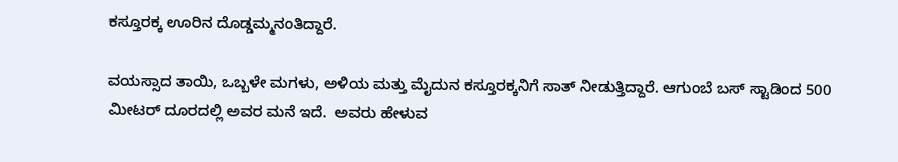ಕಸ್ತೂರಕ್ಕ ಊರಿನ ದೊಡ್ಡಮ್ಮನಂತಿದ್ದಾರೆ.

ವಯಸ್ಸಾದ ತಾಯಿ, ಒಬ್ಬಳೇ ಮಗಳು, ಅಳಿಯ ಮತ್ತು ಮೈದುನ ಕಸ್ತೂರಕ್ಕನಿಗೆ ಸಾತ್ ನೀಡುತ್ತಿದ್ದಾರೆ. ಆಗುಂಬೆ ಬಸ್ ಸ್ಟಾಡಿಂದ 500 ಮೀಟರ್ ದೂರದಲ್ಲಿ ಅವರ ಮನೆ ಇದೆ.  ಅವರು ಹೇಳುವ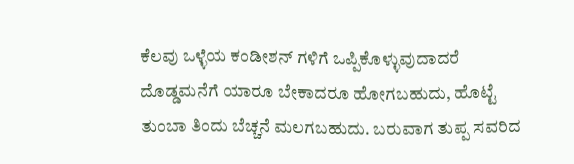ಕೆಲವು ಒಳ್ಳೆಯ ಕಂಡೀಶನ್ ಗಳಿಗೆ ಒಪ್ಪಿಕೊಳ್ಳುವುದಾದರೆ ದೊಡ್ಡಮನೆಗೆ ಯಾರೂ ಬೇಕಾದರೂ ಹೋಗಬಹುದು, ಹೊಟ್ಟೆ ತುಂಬಾ ತಿಂದು ಬೆಚ್ಚನೆ ಮಲಗಬಹುದು. ಬರುವಾಗ ತುಪ್ಪ ಸವರಿದ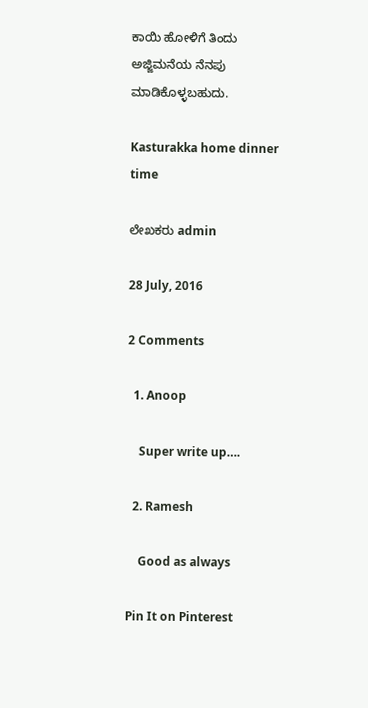ಕಾಯಿ ಹೋಳಿಗೆ ತಿಂದು ಅಜ್ಜಿಮನೆಯ ನೆನಪು ಮಾಡಿಕೊಳ್ಳಬಹುದು.

Kasturakka home dinner time

ಲೇಖಕರು admin

28 July, 2016

2 Comments

  1. Anoop

    Super write up….

  2. Ramesh

    Good as always

Pin It on Pinterest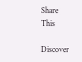Share This

Discover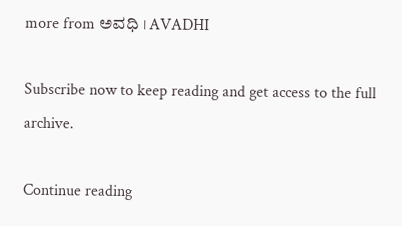more from ಅವಧಿ । AVADHI

Subscribe now to keep reading and get access to the full archive.

Continue reading